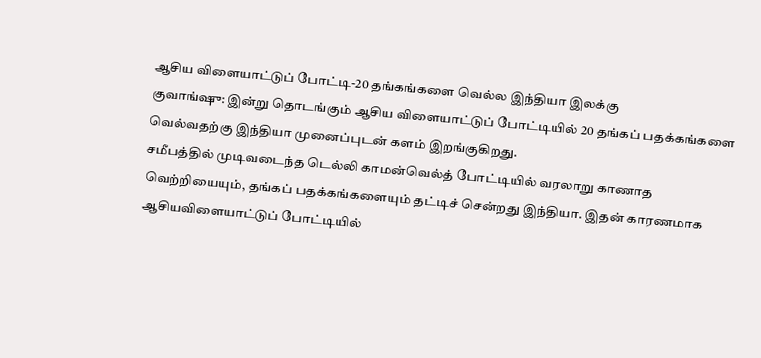ஆசிய விளையாட்டுப் போட்டி-20 தங்கங்களை வெல்ல இந்தியா இலக்கு
குவாங்ஷு: இன்று தொடங்கும் ஆசிய விளையாட்டுப் போட்டியில் 20 தங்கப் பதக்கங்களை வெல்வதற்கு இந்தியா முனைப்புடன் களம் இறங்குகிறது.
சமீபத்தில் முடிவடைந்த டெல்லி காமன்வெல்த் போட்டியில் வரலாறு காணாத வெற்றியையும், தங்கப் பதக்கங்களையும் தட்டிச் சென்றது இந்தியா. இதன் காரணமாக ஆசியவிளையாட்டுப் போட்டியில்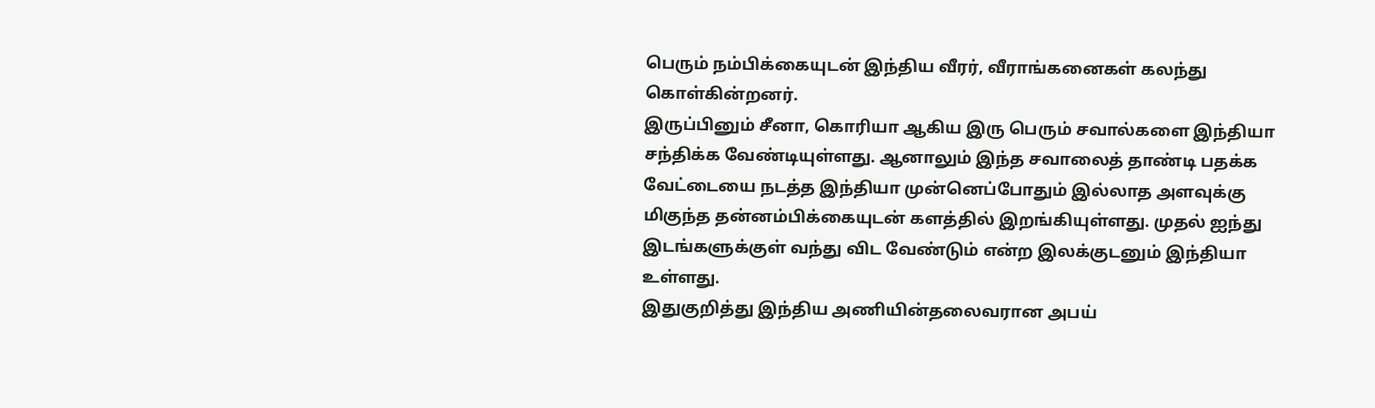பெரும் நம்பிக்கையுடன் இந்திய வீரர், வீராங்கனைகள் கலந்து கொள்கின்றனர்.
இருப்பினும் சீனா, கொரியா ஆகிய இரு பெரும் சவால்களை இந்தியா சந்திக்க வேண்டியுள்ளது. ஆனாலும் இந்த சவாலைத் தாண்டி பதக்க வேட்டையை நடத்த இந்தியா முன்னெப்போதும் இல்லாத அளவுக்கு மிகுந்த தன்னம்பிக்கையுடன் களத்தில் இறங்கியுள்ளது. முதல் ஐந்து இடங்களுக்குள் வந்து விட வேண்டும் என்ற இலக்குடனும் இந்தியா உள்ளது.
இதுகுறித்து இந்திய அணியின்தலைவரான அபய்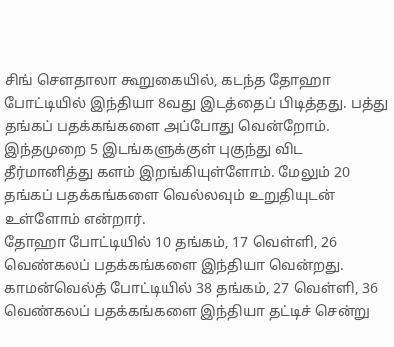சிங் செளதாலா கூறுகையில், கடந்த தோஹா போட்டியில் இந்தியா 8வது இடத்தைப் பிடித்தது. பத்து தங்கப் பதக்கங்களை அப்போது வென்றோம். இந்தமுறை 5 இடங்களுக்குள் புகுந்து விட தீர்மானித்து களம் இறங்கியுள்ளோம். மேலும் 20 தங்கப் பதக்கங்களை வெல்லவும் உறுதியுடன் உள்ளோம் என்றார்.
தோஹா போட்டியில் 10 தங்கம், 17 வெள்ளி, 26 வெண்கலப் பதக்கங்களை இந்தியா வென்றது. காமன்வெல்த் போட்டியில் 38 தங்கம், 27 வெள்ளி, 36 வெண்கலப் பதக்கங்களை இந்தியா தட்டிச் சென்று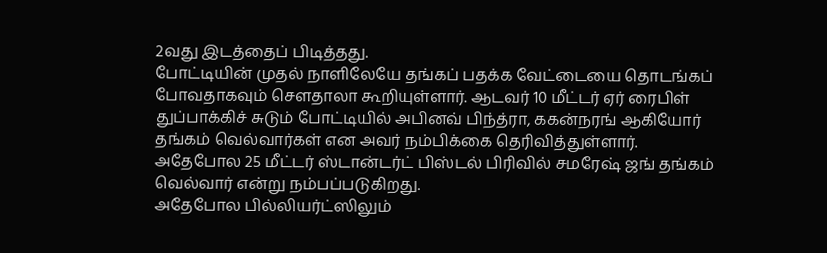2வது இடத்தைப் பிடித்தது.
போட்டியின் முதல் நாளிலேயே தங்கப் பதக்க வேட்டையை தொடங்கப் போவதாகவும் செளதாலா கூறியுள்ளார். ஆடவர் 10 மீட்டர் ஏர் ரைபிள் துப்பாக்கிச் சுடும் போட்டியில் அபினவ் பிந்த்ரா, ககன்நரங் ஆகியோர் தங்கம் வெல்வார்கள் என அவர் நம்பிக்கை தெரிவித்துள்ளார்.
அதேபோல 25 மீட்டர் ஸ்டான்டர்ட் பிஸ்டல் பிரிவில் சமரேஷ் ஜங் தங்கம் வெல்வார் என்று நம்பப்படுகிறது.
அதேபோல பில்லியர்ட்ஸிலும்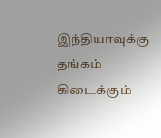இந்தியாவுக்கு தங்கம் கிடைக்கும்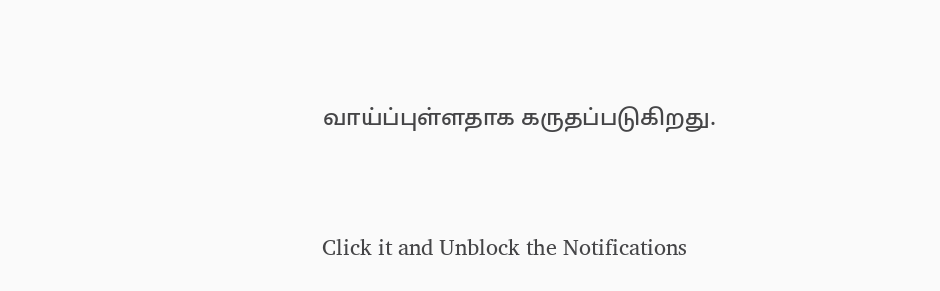வாய்ப்புள்ளதாக கருதப்படுகிறது.


Click it and Unblock the Notifications